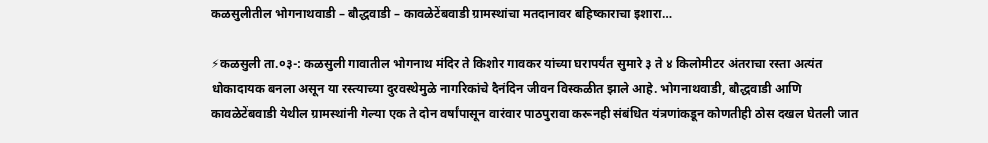कळसुलीतील भोगनाथवाडी – बौद्धवाडी – कावळेटेंबवाडी ग्रामस्थांचा मतदानावर बहिष्काराचा इशारा…

⚡कळसुली ता.०३-: कळसुली गावातील भोगनाथ मंदिर ते किशोर गावकर यांच्या घरापर्यंत सुमारे ३ ते ४ किलोमीटर अंतराचा रस्ता अत्यंत धोकादायक बनला असून या रस्त्याच्या दुरवस्थेमुळे नागरिकांचे दैनंदिन जीवन विस्कळीत झाले आहे. भोगनाथवाडी, बौद्धवाडी आणि कावळेटेंबवाडी येथील ग्रामस्थांनी गेल्या एक ते दोन वर्षांपासून वारंवार पाठपुरावा करूनही संबंधित यंत्रणांकडून कोणतीही ठोस दखल घेतली जात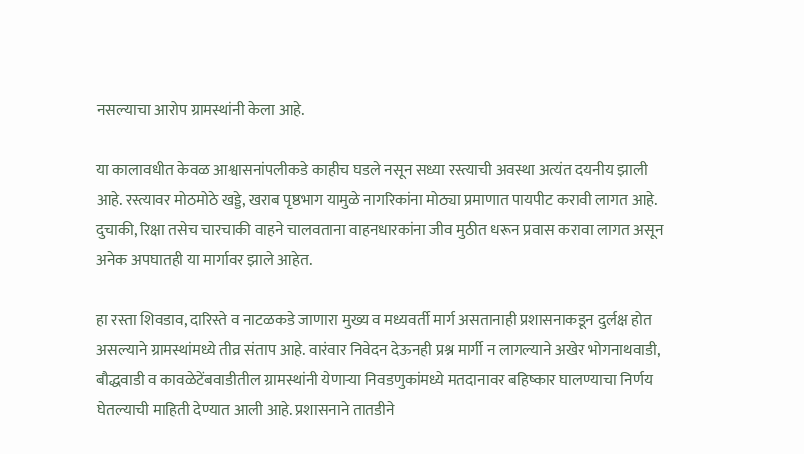नसल्याचा आरोप ग्रामस्थांनी केला आहे.

या कालावधीत केवळ आश्वासनांपलीकडे काहीच घडले नसून सध्या रस्त्याची अवस्था अत्यंत दयनीय झाली आहे. रस्त्यावर मोठमोठे खड्डे, खराब पृष्ठभाग यामुळे नागरिकांना मोठ्या प्रमाणात पायपीट करावी लागत आहे. दुचाकी, रिक्षा तसेच चारचाकी वाहने चालवताना वाहनधारकांना जीव मुठीत धरून प्रवास करावा लागत असून अनेक अपघातही या मार्गावर झाले आहेत.

हा रस्ता शिवडाव, दारिस्ते व नाटळकडे जाणारा मुख्य व मध्यवर्ती मार्ग असतानाही प्रशासनाकडून दुर्लक्ष होत असल्याने ग्रामस्थांमध्ये तीव्र संताप आहे. वारंवार निवेदन देऊनही प्रश्न मार्गी न लागल्याने अखेर भोगनाथवाडी, बौद्धवाडी व कावळेटेंबवाडीतील ग्रामस्थांनी येणाऱ्या निवडणुकांमध्ये मतदानावर बहिष्कार घालण्याचा निर्णय घेतल्याची माहिती देण्यात आली आहे. प्रशासनाने तातडीने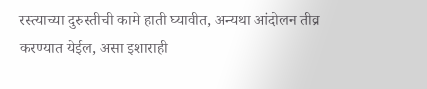रस्त्याच्या दुरुस्तीची कामे हाती घ्यावीत, अन्यथा आंदोलन तीव्र करण्यात येईल, असा इशाराही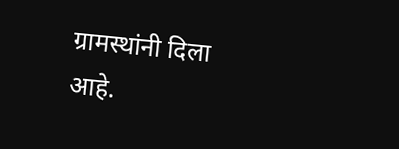ग्रामस्थांनी दिला आहे.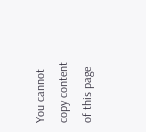You cannot copy content of this page